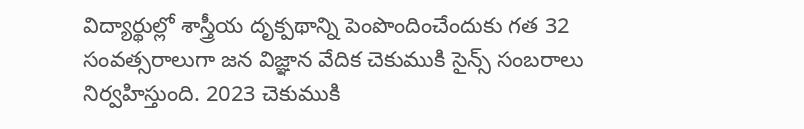విద్యార్థుల్లో శాస్త్రీయ దృక్పథాన్ని పెంపొందించేందుకు గత 32 సంవత్సరాలుగా జన విజ్ఞాన వేదిక చెకుముకి సైన్స్ సంబరాలు నిర్వహిస్తుంది. 2023 చెకుముకి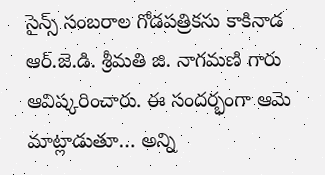సైన్స్ సంబరాల గోడపత్రికను కాకినాడ ఆర్.జె.డి. శ్రీమతి జి. నాగమణి గారు ఆవిష్కరించారు. ఈ సందర్భంగా ఆమె మాట్లాడుతూ… అన్ని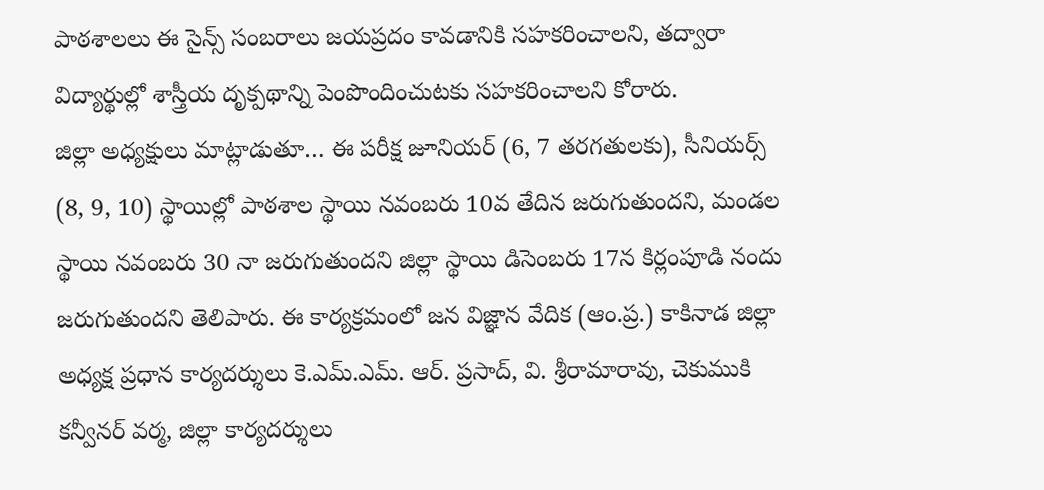పాఠశాలలు ఈ సైన్స్ సంబరాలు జయప్రదం కావడానికి సహకరించాలని, తద్వారా విద్యార్థుల్లో శాస్త్రీయ దృక్పథాన్ని పెంపొందించుటకు సహకరించాలని కోరారు.
జిల్లా అధ్యక్షులు మాట్లాడుతూ… ఈ పరీక్ష జూనియర్ (6, 7 తరగతులకు), సీనియర్స్ (8, 9, 10) స్థాయిల్లో పాఠశాల స్థాయి నవంబరు 10వ తేదిన జరుగుతుందని, మండల స్థాయి నవంబరు 30 నా జరుగుతుందని జిల్లా స్థాయి డిసెంబరు 17న కిర్లంపూడి నందు జరుగుతుందని తెలిపారు. ఈ కార్యక్రమంలో జన విజ్ఞాన వేదిక (ఆం.ప్ర.) కాకినాడ జిల్లా అధ్యక్ష ప్రధాన కార్యదర్శులు కె.ఎమ్.ఎమ్. ఆర్. ప్రసాద్, వి. శ్రీరామారావు, చెకుముకి కన్వీనర్ వర్మ, జిల్లా కార్యదర్శులు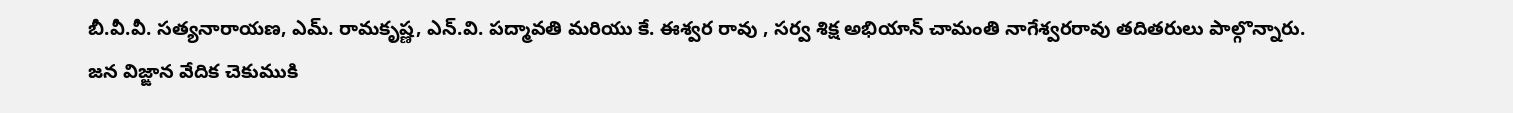బీ.వీ.వీ. సత్యనారాయణ, ఎమ్. రామకృష్ణ, ఎన్.వి. పద్మావతి మరియు కే. ఈశ్వర రావు , సర్వ శిక్ష అభియాన్ చామంతి నాగేశ్వరరావు తదితరులు పాల్గొన్నారు.
జన విజ్ఙాన వేదిక చెకుముకి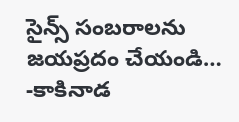సైన్స్ సంబరాలను జయప్రదం చేయండి… -కాకినాడ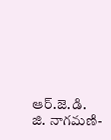ఆర్.జె.డి. జి. నాగమణి-